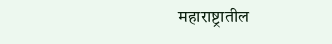महाराष्ट्रातील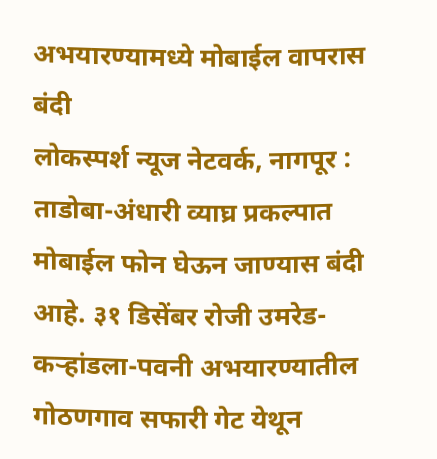अभयारण्यामध्ये मोबाईल वापरास बंदी
लोकस्पर्श न्यूज नेटवर्क, नागपूर : ताडोबा-अंधारी व्याघ्र प्रकल्पात मोबाईल फोन घेऊन जाण्यास बंदी आहे. ३१ डिसेंबर रोजी उमरेड-कऱ्हांडला-पवनी अभयारण्यातील गोठणगाव सफारी गेट येथून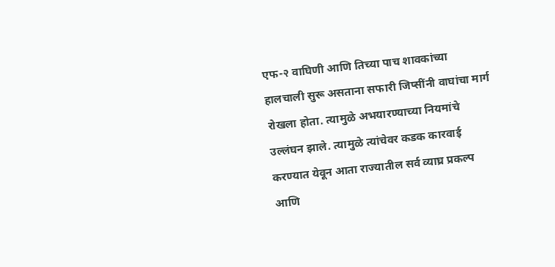एफ-२ वाघिणी आणि तिच्या पाच शावकांच्या हालचाली सुरू असताना सफारी जिप्सींनी वाघांचा मार्ग रोखला होता. त्यामुळे अभयारण्याच्या नियमांचे उल्लंघन झाले. त्यामुळे त्यांचेवर कडक कारवाई करण्यात येवून आता राज्यातील सर्व व्याघ्र प्रकल्प आणि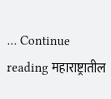… Continue reading महाराष्ट्रातील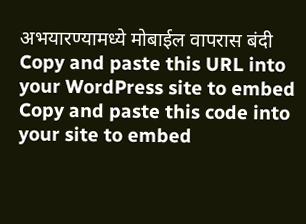अभयारण्यामध्ये मोबाईल वापरास बंदी
Copy and paste this URL into your WordPress site to embed
Copy and paste this code into your site to embed